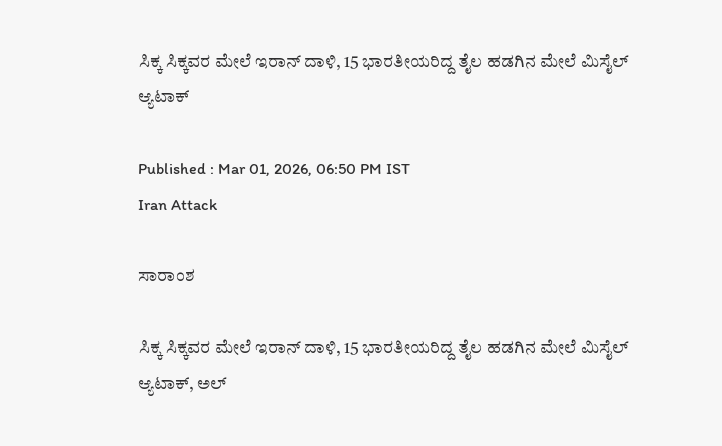ಸಿಕ್ಕ ಸಿಕ್ಕವರ ಮೇಲೆ ಇರಾನ್ ದಾಳಿ, 15 ಭಾರತೀಯರಿದ್ದ ತೈಲ ಹಡಗಿನ ಮೇಲೆ ಮಿಸೈಲ್ ಆ್ಯಟಾಕ್

Published : Mar 01, 2026, 06:50 PM IST
Iran Attack

ಸಾರಾಂಶ

ಸಿಕ್ಕ ಸಿಕ್ಕವರ ಮೇಲೆ ಇರಾನ್ ದಾಳಿ, 15 ಭಾರತೀಯರಿದ್ದ ತೈಲ ಹಡಗಿನ ಮೇಲೆ ಮಿಸೈಲ್ ಆ್ಯಟಾಕ್, ಅಲ್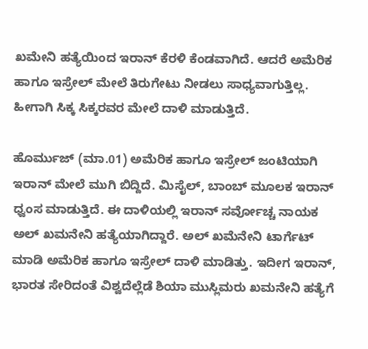ಖಮೇನಿ ಹತ್ಯೆಯಿಂದ ಇರಾನ್ ಕೆರಳಿ ಕೆಂಡವಾಗಿದೆ. ಆದರೆ ಅಮೆರಿಕ ಹಾಗೂ ಇಸ್ರೇಲ್ ಮೇಲೆ ತಿರುಗೇಟು ನೀಡಲು ಸಾಧ್ಯವಾಗುತ್ತಿಲ್ಲ. ಹೀಗಾಗಿ ಸಿಕ್ಕ ಸಿಕ್ಕರವರ ಮೇಲೆ ದಾಳಿ ಮಾಡುತ್ತಿದೆ.

ಹೊರ್ಮುಜ್ (ಮಾ.01) ಅಮೆರಿಕ ಹಾಗೂ ಇಸ್ರೇಲ್ ಜಂಟಿಯಾಗಿ ಇರಾನ್ ಮೇಲೆ ಮುಗಿ ಬಿದ್ದಿದೆ. ಮಿಸೈಲ್, ಬಾಂಬ್ ಮೂಲಕ ಇರಾನ್ ಧ್ವಂಸ ಮಾಡುತ್ತಿದೆ. ಈ ದಾಳಿಯಲ್ಲಿ ಇರಾನ್ ಸರ್ವೋಚ್ಚ ನಾಯಕ ಅಲ್ ಖಮನೇನಿ ಹತ್ಯೆಯಾಗಿದ್ದಾರೆ. ಅಲ್ ಖಮೆನೇನಿ ಟಾರ್ಗೆಟ್ ಮಾಡಿ ಅಮೆರಿಕ ಹಾಗೂ ಇಸ್ರೇಲ್ ದಾಳಿ ಮಾಡಿತ್ತು. ಇದೀಗ ಇರಾನ್, ಭಾರತ ಸೇರಿದಂತೆ ವಿಶ್ವದೆಲ್ಲೆಡೆ ಶಿಯಾ ಮುಸ್ಲಿಮರು ಖಮನೇನಿ ಹತ್ಯೆಗೆ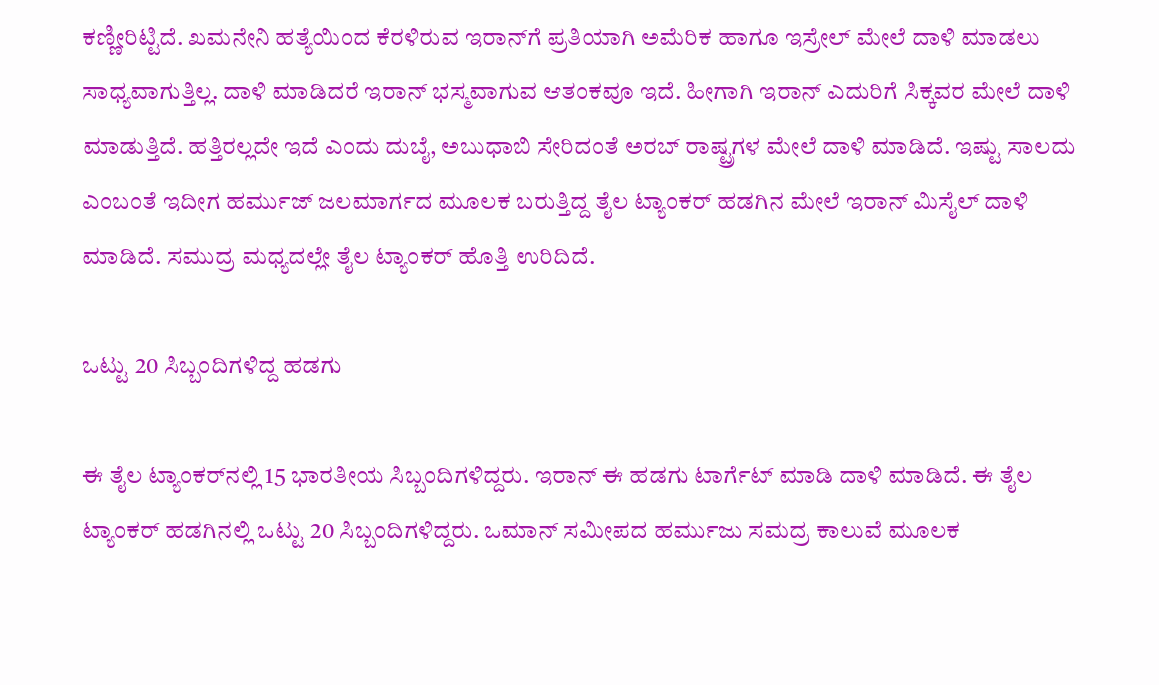ಕಣ್ಣೀರಿಟ್ಟಿದೆ. ಖಮನೇನಿ ಹತ್ಯೆಯಿಂದ ಕೆರಳಿರುವ ಇರಾನ್‌ಗೆ ಪ್ರತಿಯಾಗಿ ಅಮೆರಿಕ ಹಾಗೂ ಇಸ್ರೇಲ್ ಮೇಲೆ ದಾಳಿ ಮಾಡಲು ಸಾಧ್ಯವಾಗುತ್ತಿಲ್ಲ. ದಾಳಿ ಮಾಡಿದರೆ ಇರಾನ್ ಭಸ್ಮವಾಗುವ ಆತಂಕವೂ ಇದೆ. ಹೀಗಾಗಿ ಇರಾನ್ ಎದುರಿಗೆ ಸಿಕ್ಕವರ ಮೇಲೆ ದಾಳಿ ಮಾಡುತ್ತಿದೆ. ಹತ್ತಿರಲ್ಲದೇ ಇದೆ ಎಂದು ದುಬೈ, ಅಬುಧಾಬಿ ಸೇರಿದಂತೆ ಅರಬ್ ರಾಷ್ಟ್ರಗಳ ಮೇಲೆ ದಾಳಿ ಮಾಡಿದೆ. ಇಷ್ಟು ಸಾಲದು ಎಂಬಂತೆ ಇದೀಗ ಹರ್ಮುಜ್ ಜಲಮಾರ್ಗದ ಮೂಲಕ ಬರುತ್ತಿದ್ದ ತೈಲ ಟ್ಯಾಂಕರ್ ಹಡಗಿನ ಮೇಲೆ ಇರಾನ್ ಮಿಸೈಲ್ ದಾಳಿ ಮಾಡಿದೆ. ಸಮುದ್ರ ಮಧ್ಯದಲ್ಲೇ ತೈಲ ಟ್ಯಾಂಕರ್ ಹೊತ್ತಿ ಉರಿದಿದೆ.

ಒಟ್ಟು 20 ಸಿಬ್ಬಂದಿಗಳಿದ್ದ ಹಡಗು

ಈ ತೈಲ ಟ್ಯಾಂಕರ್‌ನಲ್ಲಿ 15 ಭಾರತೀಯ ಸಿಬ್ಬಂದಿಗಳಿದ್ದರು. ಇರಾನ್ ಈ ಹಡಗು ಟಾರ್ಗೆಟ್ ಮಾಡಿ ದಾಳಿ ಮಾಡಿದೆ. ಈ ತೈಲ ಟ್ಯಾಂಕರ್ ಹಡಗಿನಲ್ಲಿ ಒಟ್ಟು 20 ಸಿಬ್ಬಂದಿಗಳಿದ್ದರು. ಒಮಾನ್ ಸಮೀಪದ ಹರ್ಮುಜು ಸಮದ್ರ ಕಾಲುವೆ ಮೂಲಕ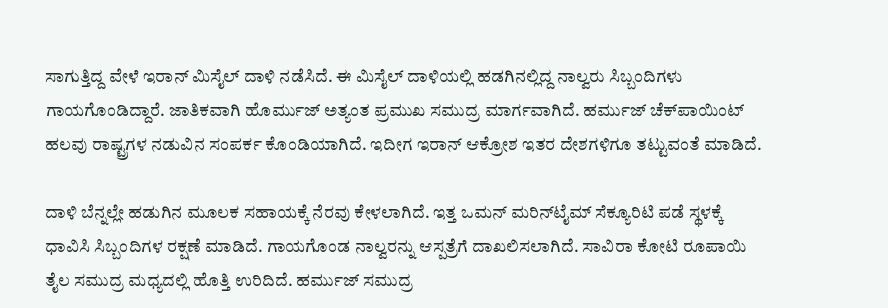ಸಾಗುತ್ತಿದ್ದ ವೇಳೆ ಇರಾನ್ ಮಿಸೈಲ್ ದಾಳಿ ನಡೆಸಿದೆ. ಈ ಮಿಸೈಲ್ ದಾಳಿಯಲ್ಲಿ ಹಡಗಿನಲ್ಲಿದ್ದ ನಾಲ್ವರು ಸಿಬ್ಬಂದಿಗಳು ಗಾಯಗೊಂಡಿದ್ದಾರೆ. ಜಾತಿಕವಾಗಿ ಹೊರ್ಮುಜ್ ಅತ್ಯಂತ ಪ್ರಮುಖ ಸಮುದ್ರ ಮಾರ್ಗವಾಗಿದೆ. ಹರ್ಮುಜ್ ಚೆಕ್‌ಪಾಯಿಂಟ್ ಹಲವು ರಾಷ್ಟ್ರಗಳ ನಡುವಿನ ಸಂಪರ್ಕ ಕೊಂಡಿಯಾಗಿದೆ. ಇದೀಗ ಇರಾನ್ ಆಕ್ರೋಶ ಇತರ ದೇಶಗಳಿಗೂ ತಟ್ಟುವಂತೆ ಮಾಡಿದೆ.

ದಾಳಿ ಬೆನ್ನಲ್ಲೇ ಹಡುಗಿನ ಮೂಲಕ ಸಹಾಯಕ್ಕೆ ನೆರವು ಕೇಳಲಾಗಿದೆ. ಇತ್ತ ಒಮನ್ ಮರಿನ್‌ಟೈಮ್ ಸೆಕ್ಯೂರಿಟಿ ಪಡೆ ಸ್ಥಳಕ್ಕೆ ಧಾವಿಸಿ ಸಿಬ್ಬಂದಿಗಳ ರಕ್ಷಣೆ ಮಾಡಿದೆ. ಗಾಯಗೊಂಡ ನಾಲ್ವರನ್ನು ಆಸ್ಪತ್ರೆಗೆ ದಾಖಲಿಸಲಾಗಿದೆ. ಸಾವಿರಾ ಕೋಟಿ ರೂಪಾಯಿ ತೈಲ ಸಮುದ್ರ ಮಧ್ಯದಲ್ಲಿ ಹೊತ್ತಿ ಉರಿದಿದೆ. ಹರ್ಮುಜ್ ಸಮುದ್ರ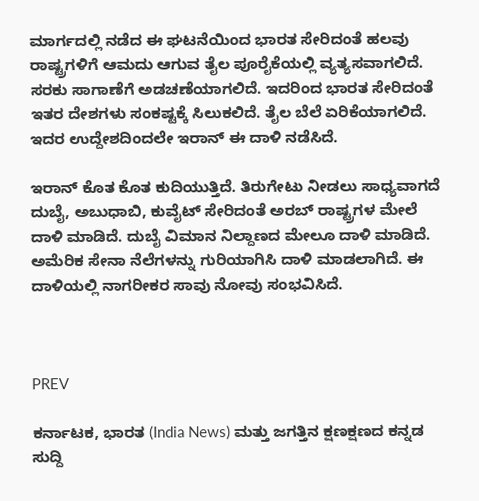ಮಾರ್ಗದಲ್ಲಿ ನಡೆದ ಈ ಘಟನೆಯಿಂದ ಭಾರತ ಸೇರಿದಂತೆ ಹಲವು ರಾಷ್ಟ್ರಗಳಿಗೆ ಆಮದು ಆಗುವ ತೈಲ ಪೂರೈಕೆಯಲ್ಲಿ ವ್ಯತ್ಯಸವಾಗಲಿದೆ. ಸರಕು ಸಾಗಾಣೆಗೆ ಅಡಚಣೆಯಾಗಲಿದೆ. ಇದರಿಂದ ಭಾರತ ಸೇರಿದಂತೆ ಇತರ ದೇಶಗಳು ಸಂಕಷ್ಟಕ್ಕೆ ಸಿಲುಕಲಿದೆ. ತೈಲ ಬೆಲೆ ಏರಿಕೆಯಾಗಲಿದೆ. ಇದರ ಉದ್ದೇಶದಿಂದಲೇ ಇರಾನ್ ಈ ದಾಳಿ ನಡೆಸಿದೆ.

ಇರಾನ್ ಕೊತ ಕೊತ ಕುದಿಯುತ್ತಿದೆ. ತಿರುಗೇಟು ನೀಡಲು ಸಾಧ್ಯವಾಗದೆ ದುಬೈ, ಅಬುಧಾಬಿ, ಕುವೈಟ್ ಸೇರಿದಂತೆ ಅರಬ್ ರಾಷ್ಟ್ರಗಳ ಮೇಲೆ ದಾಳಿ ಮಾಡಿದೆ. ದುಬೈ ವಿಮಾನ ನಿಲ್ದಾಣದ ಮೇಲೂ ದಾಳಿ ಮಾಡಿದೆ. ಅಮೆರಿಕ ಸೇನಾ ನೆಲೆಗಳನ್ನು ಗುರಿಯಾಗಿಸಿ ದಾಳಿ ಮಾಡಲಾಗಿದೆ. ಈ ದಾಳಿಯಲ್ಲಿ ನಾಗರೀಕರ ಸಾವು ನೋವು ಸಂಭವಿಸಿದೆ.



PREV

ಕರ್ನಾಟಕ, ಭಾರತ (India News) ಮತ್ತು ಜಗತ್ತಿನ ಕ್ಷಣಕ್ಷಣದ ಕನ್ನಡ ಸುದ್ದಿ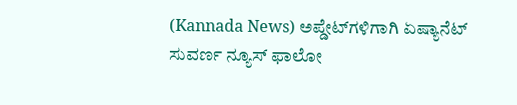(Kannada News) ಅಪ್ಡೇಟ್‌ಗಳಿಗಾಗಿ ಏಷ್ಯಾನೆಟ್ ಸುವರ್ಣ ನ್ಯೂಸ್‌ ಫಾಲೋ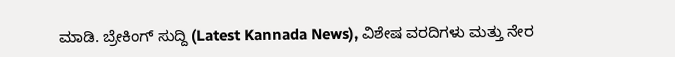ಮಾಡಿ. ಬ್ರೇಕಿಂಗ್ ಸುದ್ದಿ (Latest Kannada News), ವಿಶೇಷ ವರದಿಗಳು ಮತ್ತು ನೇರ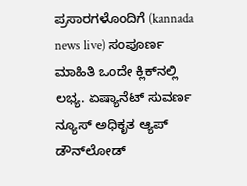ಪ್ರಸಾರಗಳೊಂದಿಗೆ (kannada news live) ಸಂಪೂರ್ಣ ಮಾಹಿತಿ ಒಂದೇ ಕ್ಲಿಕ್‌ನಲ್ಲಿ ಲಭ್ಯ. ಏಷ್ಯಾನೆಟ್ ಸುವರ್ಣ ನ್ಯೂಸ್ ಅಧಿಕೃತ ಆ್ಯಪ್ ಡೌನ್‌ಲೋಡ್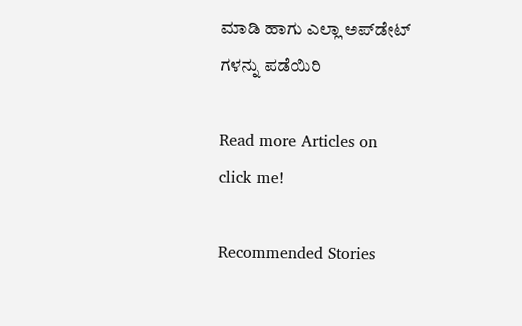ಮಾಡಿ ಹಾಗು ಎಲ್ಲಾ ಅಪ್‌ಡೇಟ್ ಗಳನ್ನು ಪಡೆಯಿರಿ

Read more Articles on
click me!

Recommended Stories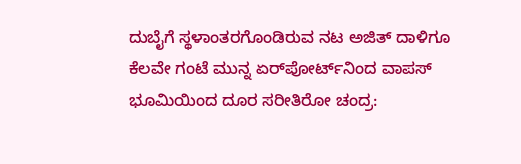ದುಬೈಗೆ ಸ್ಥಳಾಂತರಗೊಂಡಿರುವ ನಟ ಅಜಿತ್ ದಾಳಿಗೂ ಕೆಲವೇ ಗಂಟೆ ಮುನ್ನ ಏರ್‌ಪೋರ್ಟ್‌ನಿಂದ ವಾಪಸ್
ಭೂಮಿಯಿಂದ ದೂರ ಸರೀತಿರೋ ಚಂದ್ರ: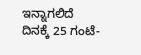ಇನ್ನಾಗಲಿದೆ ದಿನಕ್ಕೆ 25 ಗಂಟೆ-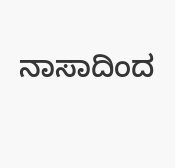ನಾಸಾದಿಂದ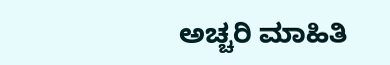ಅಚ್ಚರಿ ಮಾಹಿತಿ